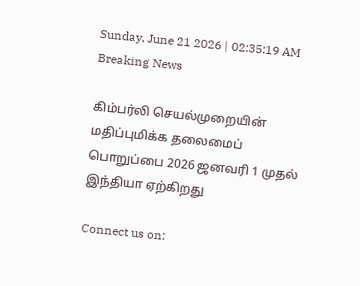Sunday, June 21 2026 | 02:35:19 AM
Breaking News

கிம்பர்லி செயல்முறையின் மதிப்புமிக்க தலைமைப் பொறுப்பை 2026 ஜனவரி 1 முதல் இந்தியா ஏற்கிறது

Connect us on: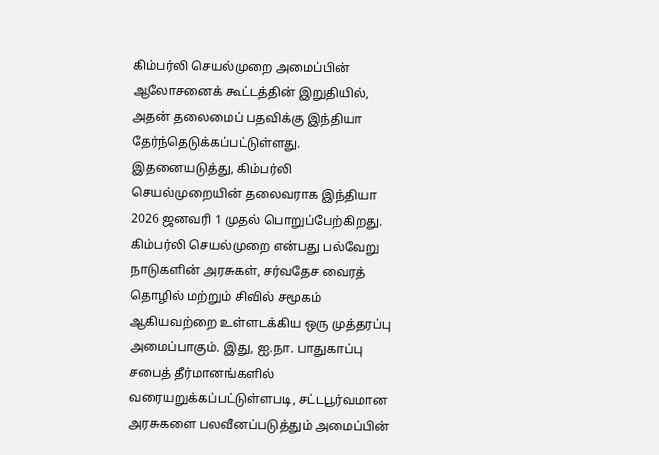கிம்பர்லி செயல்முறை அமைப்பின் ஆலோசனைக் கூட்டத்தின் இறுதியில், அதன் தலைமைப் பதவிக்கு இந்தியா தேர்ந்தெடுக்கப்பட்டுள்ளது. இதனையடுத்து, கிம்பர்லி செயல்முறையின் தலைவராக இந்தியா 2026 ஜனவரி 1 முதல் பொறுப்பேற்கிறது. கிம்பர்லி செயல்முறை என்பது பல்வேறு நாடுகளின் அரசுகள், சர்வதேச வைரத் தொழில் மற்றும் சிவில் சமூகம் ஆகியவற்றை உள்ளடக்கிய ஒரு முத்தரப்பு அமைப்பாகும். இது, ஐ.நா. பாதுகாப்பு சபைத் தீர்மானங்களில் வரையறுக்கப்பட்டுள்ளபடி, சட்டபூர்வமான அரசுகளை பலவீனப்படுத்தும் அமைப்பின்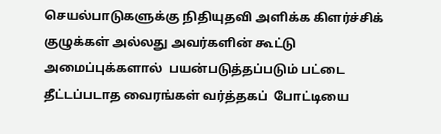செயல்பாடுகளுக்கு நிதியுதவி அளிக்க கிளர்ச்சிக் குழுக்கள் அல்லது அவர்களின் கூட்டு அமைப்புக்களால்  பயன்படுத்தப்படும் பட்டை தீட்டப்படாத வைரங்கள் வர்த்தகப்  போட்டியை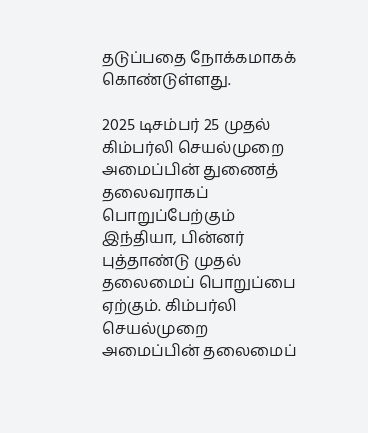தடுப்பதை நோக்கமாகக் கொண்டுள்ளது.

2025 டிசம்பர் 25 முதல் கிம்பர்லி செயல்முறை அமைப்பின் துணைத் தலைவராகப் பொறுப்பேற்கும் இந்தியா, பின்னர் புத்தாண்டு முதல் தலைமைப் பொறுப்பை ஏற்கும். கிம்பர்லி செயல்முறை அமைப்பின் தலைமைப்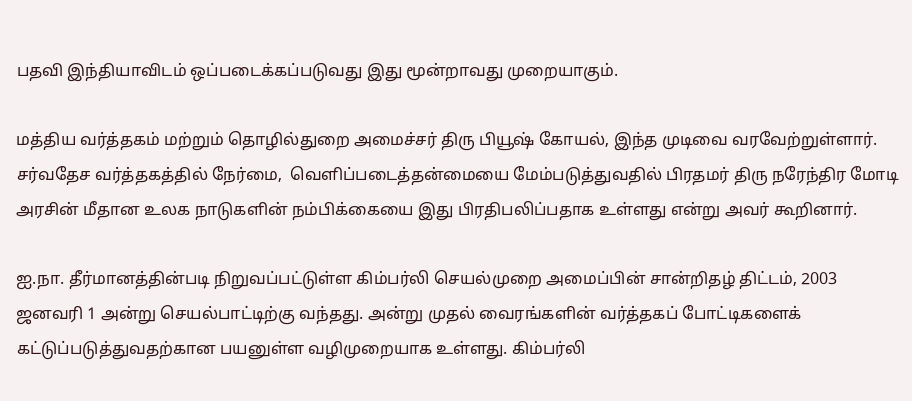பதவி இந்தியாவிடம் ஒப்படைக்கப்படுவது இது மூன்றாவது முறையாகும்.

மத்திய வர்த்தகம் மற்றும் தொழில்துறை அமைச்சர் திரு பியூஷ் கோயல், இந்த முடிவை வரவேற்றுள்ளார். சர்வதேச வர்த்தகத்தில் நேர்மை,  வெளிப்படைத்தன்மையை மேம்படுத்துவதில் பிரதமர் திரு நரேந்திர மோடி அரசின் மீதான உலக நாடுகளின் நம்பிக்கையை இது பிரதிபலிப்பதாக உள்ளது என்று அவர் கூறினார்.

ஐ.நா. தீர்மானத்தின்படி நிறுவப்பட்டுள்ள கிம்பர்லி செயல்முறை அமைப்பின் சான்றிதழ் திட்டம், 2003 ஜனவரி 1 அன்று செயல்பாட்டிற்கு வந்தது. அன்று முதல் வைரங்களின் வர்த்தகப் போட்டிகளைக் கட்டுப்படுத்துவதற்கான பயனுள்ள வழிமுறையாக உள்ளது. கிம்பர்லி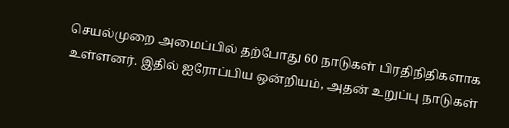செயல்முறை அமைப்பில் தற்போது 60 நாடுகள் பிரதிநிதிகளாக  உள்ளனர். இதில் ஐரோப்பிய ஒன்றியம், அதன் உறுப்பு நாடுகள்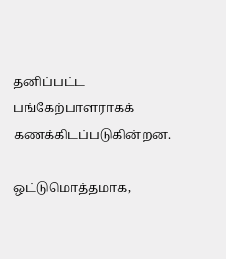தனிப்பட்ட பங்கேற்பாளராகக் கணக்கிடப்படுகின்றன.

ஒட்டுமொத்தமாக,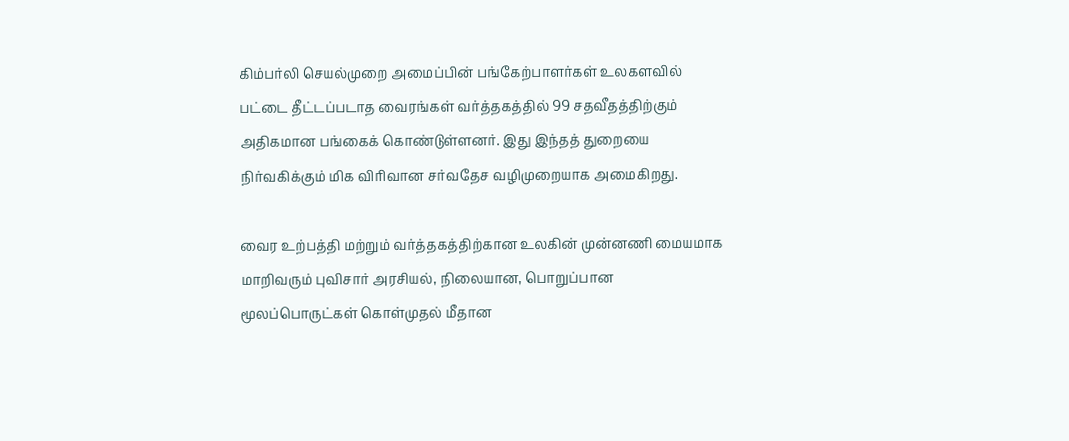கிம்பர்லி செயல்முறை அமைப்பின் பங்கேற்பாளர்கள் உலகளவில் பட்டை தீட்டப்படாத வைரங்கள் வர்த்தகத்தில் 99 சதவீதத்திற்கும் அதிகமான பங்கைக் கொண்டுள்ளனர். இது இந்தத் துறையை நிர்வகிக்கும் மிக விரிவான சர்வதேச வழிமுறையாக அமைகிறது.

வைர உற்பத்தி மற்றும் வர்த்தகத்திற்கான உலகின் முன்னணி மையமாக மாறிவரும் புவிசார் அரசியல், நிலையான, பொறுப்பான மூலப்பொருட்கள் கொள்முதல் மீதான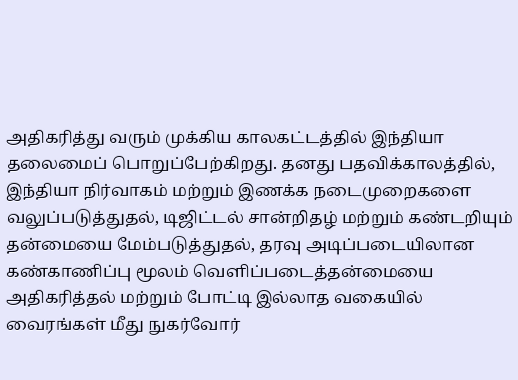அதிகரித்து வரும் முக்கிய காலகட்டத்தில் இந்தியா தலைமைப் பொறுப்பேற்கிறது. தனது பதவிக்காலத்தில், இந்தியா நிர்வாகம் மற்றும் இணக்க நடைமுறைகளை  வலுப்படுத்துதல், டிஜிட்டல் சான்றிதழ் மற்றும் கண்டறியும் தன்மையை மேம்படுத்துதல், தரவு அடிப்படையிலான கண்காணிப்பு மூலம் வெளிப்படைத்தன்மையை அதிகரித்தல் மற்றும் போட்டி இல்லாத வகையில் வைரங்கள் மீது நுகர்வோர்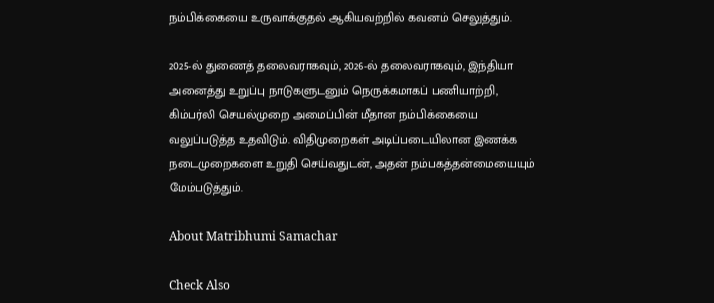நம்பிக்கையை உருவாக்குதல் ஆகியவற்றில் கவனம் செலுத்தும்.

2025-ல் துணைத் தலைவராகவும், 2026-ல் தலைவராகவும், இந்தியா அனைத்து உறுப்பு நாடுகளுடனும் நெருக்கமாகப் பணியாற்றி, கிம்பர்லி செயல்முறை அமைப்பின் மீதான நம்பிக்கையை வலுப்படுத்த உதவிடும். விதிமுறைகள் அடிப்படையிலான இணக்க நடைமுறைகளை உறுதி செய்வதுடன், அதன் நம்பகத்தன்மையையும் மேம்படுத்தும்.

About Matribhumi Samachar

Check Also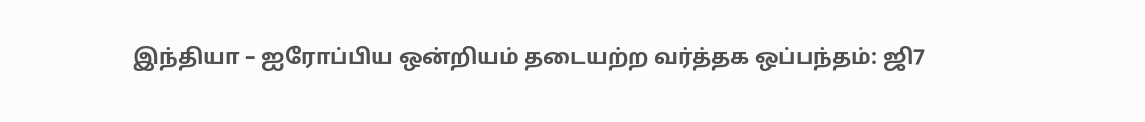இந்தியா – ஐரோப்பிய ஒன்றியம் தடையற்ற வர்த்தக ஒப்பந்தம்: ஜி7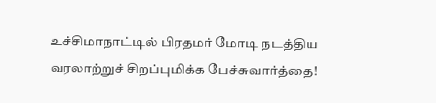உச்சிமாநாட்டில் பிரதமர் மோடி நடத்திய வரலாற்றுச் சிறப்புமிக்க பேச்சுவார்த்தை!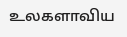உலகளாவிய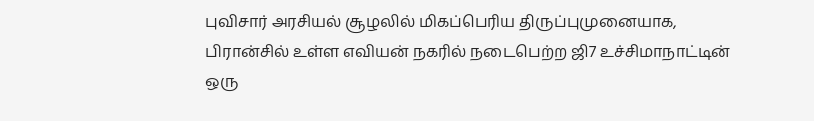புவிசார் அரசியல் சூழலில் மிகப்பெரிய திருப்புமுனையாக, பிரான்சில் உள்ள எவியன் நகரில் நடைபெற்ற ஜி7 உச்சிமாநாட்டின் ஒரு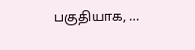பகுதியாக, …